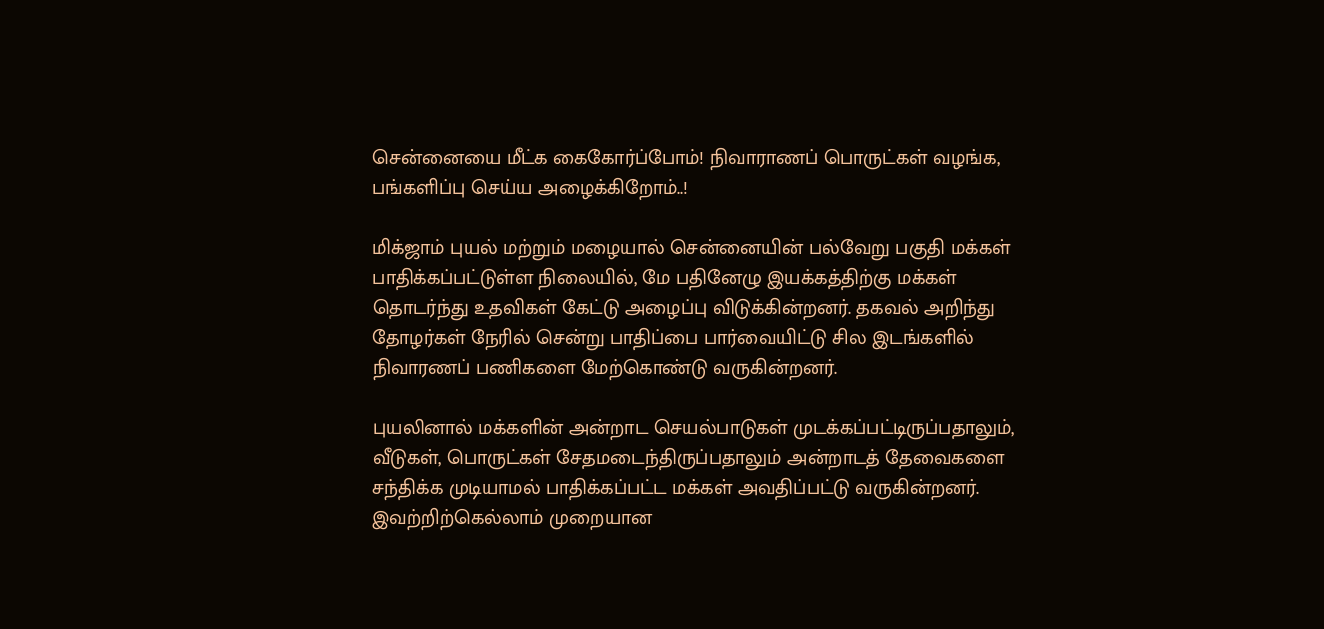சென்னையை மீட்க கைகோர்ப்போம்! நிவாராணப் பொருட்கள் வழங்க, பங்களிப்பு செய்ய அழைக்கிறோம்..!

மிக்ஜாம் புயல் மற்றும் மழையால் சென்னையின் பல்வேறு பகுதி மக்கள் பாதிக்கப்பட்டுள்ள நிலையில், மே பதினேழு இயக்கத்திற்கு மக்கள் தொடர்ந்து உதவிகள் கேட்டு அழைப்பு விடுக்கின்றனர். தகவல் அறிந்து தோழர்கள் நேரில் சென்று பாதிப்பை பார்வையிட்டு சில இடங்களில் நிவாரணப் பணிகளை மேற்கொண்டு வருகின்றனர்.

புயலினால் மக்களின் அன்றாட செயல்பாடுகள் முடக்கப்பட்டிருப்பதாலும், வீடுகள், பொருட்கள் சேதமடைந்திருப்பதாலும் அன்றாடத் தேவைகளை சந்திக்க முடியாமல் பாதிக்கப்பட்ட மக்கள் அவதிப்பட்டு வருகின்றனர். இவற்றிற்கெல்லாம் முறையான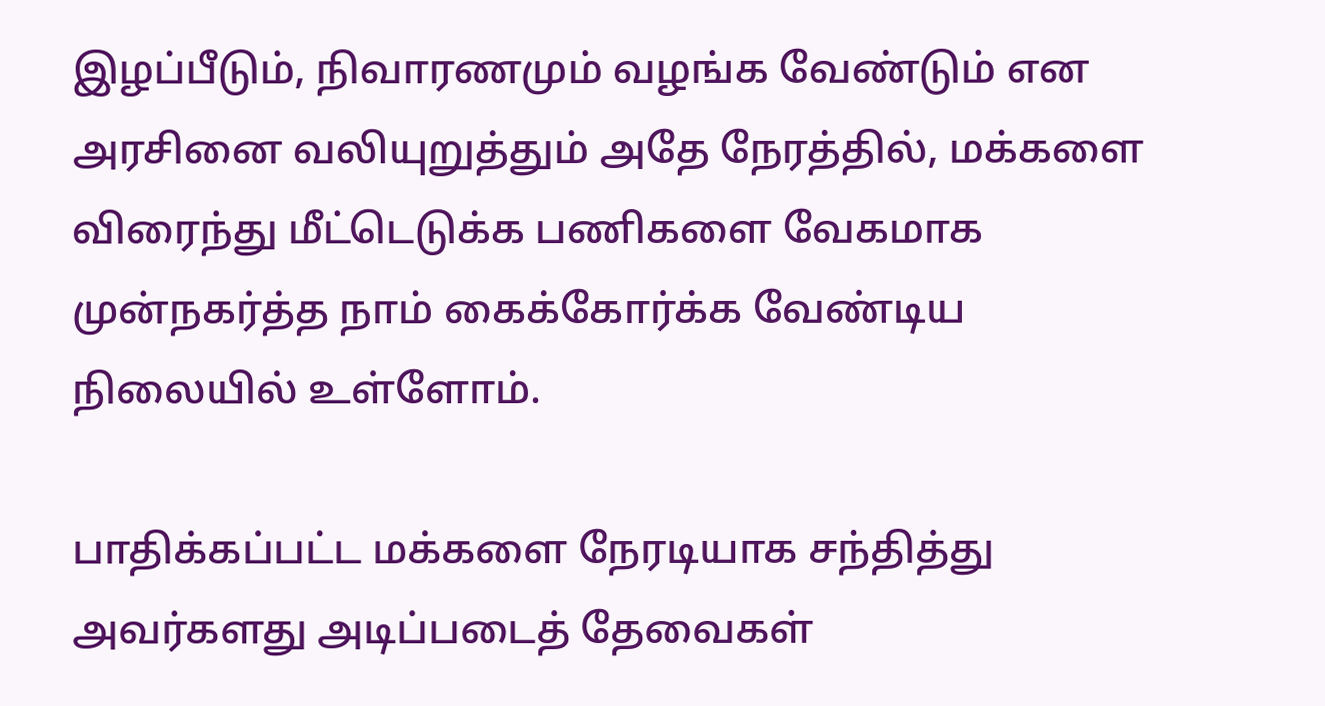இழப்பீடும், நிவாரணமும் வழங்க வேண்டும் என அரசினை வலியுறுத்தும் அதே நேரத்தில், மக்களை விரைந்து மீட்டெடுக்க பணிகளை வேகமாக முன்நகர்த்த நாம் கைக்கோர்க்க வேண்டிய நிலையில் உள்ளோம்.

பாதிக்கப்பட்ட மக்களை நேரடியாக சந்தித்து அவர்களது அடிப்படைத் தேவைகள்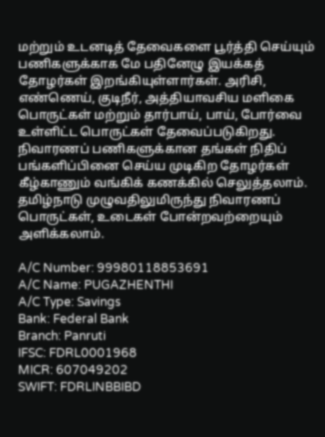மற்றும் உடனடித் தேவைகளை பூர்த்தி செய்யும் பணிகளுக்காக மே பதினேழு இயக்கத் தோழர்கள் இறங்கியுள்ளார்கள். அரிசி, எண்ணெய், குடிநீர், அத்தியாவசிய மளிகை பொருட்கள் மற்றும் தார்பாய், பாய், போர்வை உள்ளிட்ட பொருட்கள் தேவைப்படுகிறது. நிவாரணப் பணிகளுக்கான தங்கள் நிதிப் பங்களிப்பினை செய்ய முடிகிற தோழர்கள் கீழ்காணும் வங்கிக் கணக்கில் செலுத்தலாம். தமிழ்நாடு முழுவதிலுமிருந்து நிவாரணப் பொருட்கள், உடைகள் போன்றவற்றையும் அளிக்கலாம்.

A/C Number: 99980118853691
A/C Name: PUGAZHENTHI
A/C Type: Savings
Bank: Federal Bank
Branch: Panruti
IFSC: FDRL0001968
MICR: 607049202
SWIFT: FDRLINBBIBD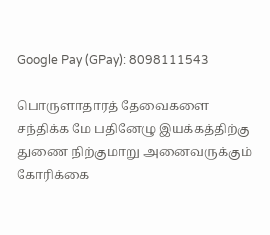Google Pay (GPay): 8098111543

பொருளாதாரத் தேவைகளை சந்திக்க மே பதினேழு இயக்கத்திற்கு துணை நிற்குமாறு அனைவருக்கும் கோரிக்கை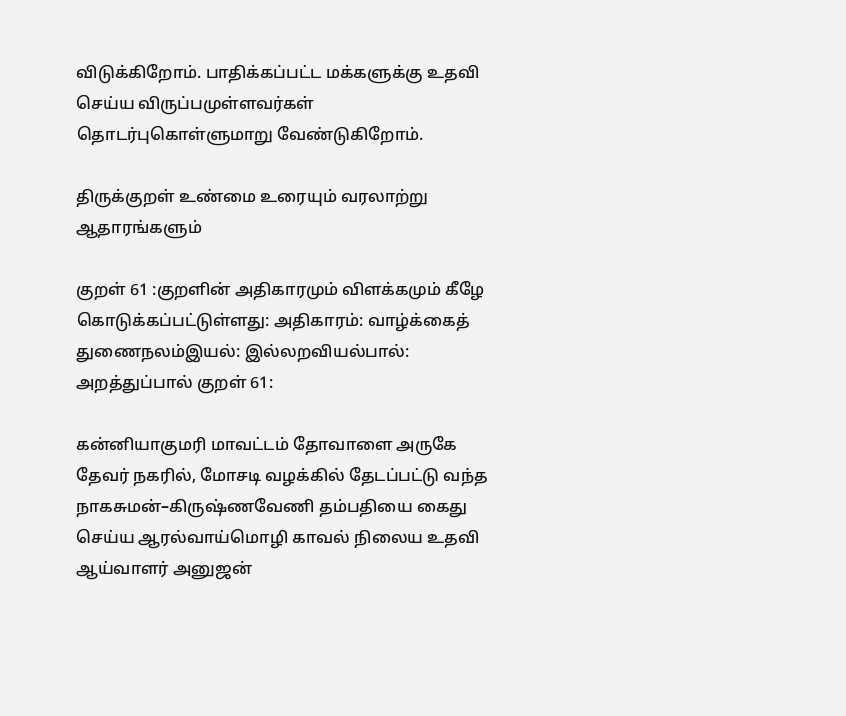விடுக்கிறோம். பாதிக்கப்பட்ட மக்களுக்கு உதவி செய்ய விருப்பமுள்ளவர்கள் தொடர்புகொள்ளுமாறு வேண்டுகிறோம்.

திருக்குறள் உண்மை உரையும் வரலாற்று ஆதாரங்களும்

குறள் 61 :குறளின் அதிகாரமும் விளக்கமும் கீழே கொடுக்கப்பட்டுள்ளது: அதிகாரம்: வாழ்க்கைத் துணைநலம்இயல்: இல்லறவியல்பால்: அறத்துப்பால் குறள் 61:

கன்னியாகுமரி மாவட்டம் தோவாளை அருகே தேவர் நகரில், மோசடி வழக்கில் தேடப்பட்டு வந்த நாகசுமன்–கிருஷ்ணவேணி தம்பதியை கைது செய்ய ஆரல்வாய்மொழி காவல் நிலைய உதவி ஆய்வாளர் அனுஜன்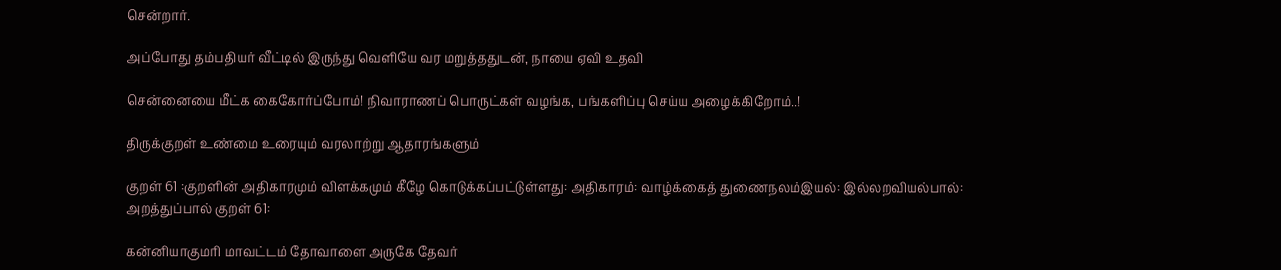சென்றார்.

அப்போது தம்பதியர் வீட்டில் இருந்து வெளியே வர மறுத்ததுடன், நாயை ஏவி உதவி

சென்னையை மீட்க கைகோர்ப்போம்! நிவாராணப் பொருட்கள் வழங்க, பங்களிப்பு செய்ய அழைக்கிறோம்..!

திருக்குறள் உண்மை உரையும் வரலாற்று ஆதாரங்களும்

குறள் 61 :குறளின் அதிகாரமும் விளக்கமும் கீழே கொடுக்கப்பட்டுள்ளது: அதிகாரம்: வாழ்க்கைத் துணைநலம்இயல்: இல்லறவியல்பால்: அறத்துப்பால் குறள் 61:

கன்னியாகுமரி மாவட்டம் தோவாளை அருகே தேவர்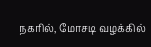நகரில், மோசடி வழக்கில்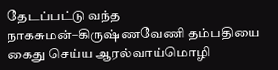தேடப்பட்டு வந்த நாகசுமன்–கிருஷ்ணவேணி தம்பதியை கைது செய்ய ஆரல்வாய்மொழி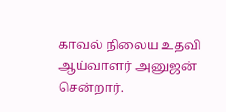காவல் நிலைய உதவி ஆய்வாளர் அனுஜன் சென்றார்.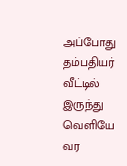அப்போது தம்பதியர் வீட்டில் இருந்து வெளியே வர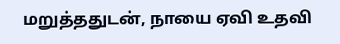மறுத்ததுடன், நாயை ஏவி உதவி